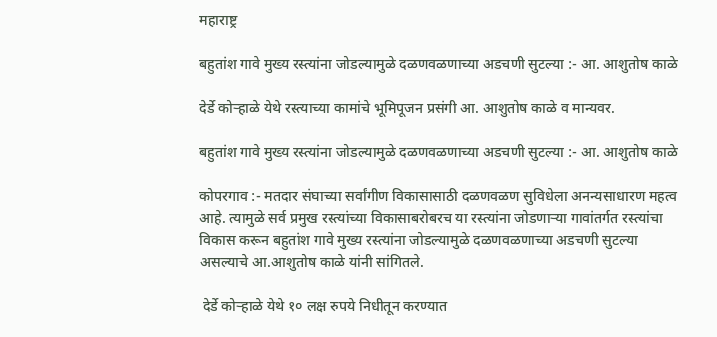महाराष्ट्र

बहुतांश गावे मुख्य रस्त्यांना जोडल्यामुळे दळणवळणाच्या अडचणी सुटल्या :- आ. आशुतोष काळे

देर्डे कोऱ्हाळे येथे रस्त्याच्या कामांचे भूमिपूजन प्रसंगी आ. आशुतोष काळे व मान्यवर.

बहुतांश गावे मुख्य रस्त्यांना जोडल्यामुळे दळणवळणाच्या अडचणी सुटल्या :- आ. आशुतोष काळे

कोपरगाव :- मतदार संघाच्या सर्वांगीण विकासासाठी दळणवळण सुविधेला अनन्यसाधारण महत्व आहे. त्यामुळे सर्व प्रमुख रस्त्यांच्या विकासाबरोबरच या रस्त्यांना जोडणाऱ्या गावांतर्गत रस्त्यांचा विकास करून बहुतांश गावे मुख्य रस्त्यांना जोडल्यामुळे दळणवळणाच्या अडचणी सुटल्या असल्याचे आ.आशुतोष काळे यांनी सांगितले.

 देर्डे कोऱ्हाळे येथे १० लक्ष रुपये निधीतून करण्यात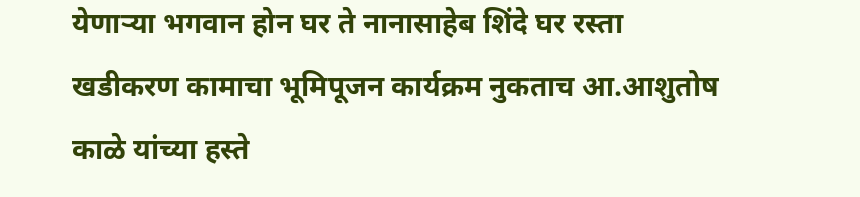येणाऱ्या भगवान होन घर ते नानासाहेब शिंदे घर रस्ता खडीकरण कामाचा भूमिपूजन कार्यक्रम नुकताच आ.आशुतोष काळे यांच्या हस्ते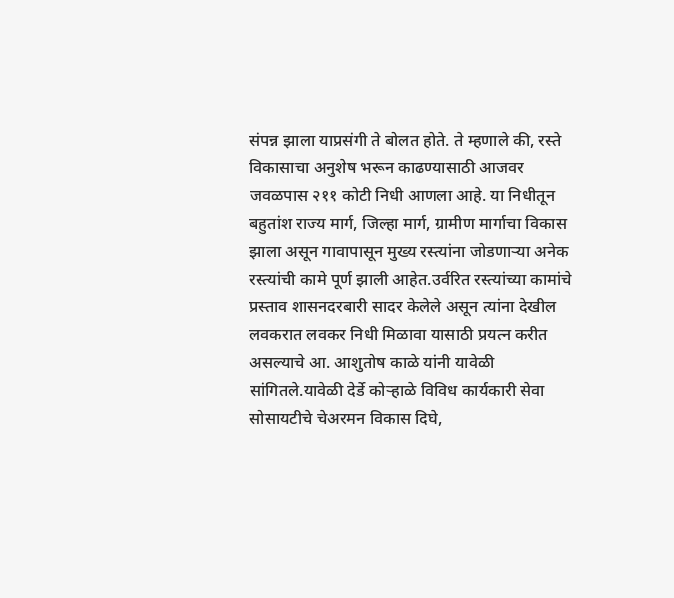संपन्न झाला याप्रसंगी ते बोलत होते. ते म्हणाले की, रस्ते विकासाचा अनुशेष भरून काढण्यासाठी आजवर जवळपास २११ कोटी निधी आणला आहे. या निधीतून बहुतांश राज्य मार्ग, जिल्हा मार्ग, ग्रामीण मार्गाचा विकास झाला असून गावापासून मुख्य रस्त्यांना जोडणाऱ्या अनेक रस्त्यांची कामे पूर्ण झाली आहेत.उर्वरित रस्त्यांच्या कामांचे प्रस्ताव शासनदरबारी सादर केलेले असून त्यांना देखील लवकरात लवकर निधी मिळावा यासाठी प्रयत्न करीत असल्याचे आ. आशुतोष काळे यांनी यावेळी सांगितले.यावेळी देर्डे कोऱ्हाळे विविध कार्यकारी सेवा सोसायटीचे चेअरमन विकास दिघे,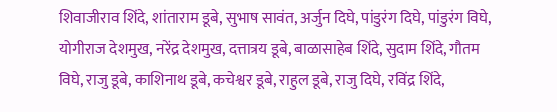शिवाजीराव शिंदे, शांताराम डूबे, सुभाष सावंत, अर्जुन दिघे, पांडुरंग दिघे, पांडुरंग विघे, योगीराज देशमुख, नरेंद्र देशमुख, दत्तात्रय डूबे, बाळासाहेब शिंदे, सुदाम शिंदे, गौतम विघे, राजु डूबे, काशिनाथ डूबे, कचेश्वर डूबे, राहुल डूबे, राजु दिघे, रविंद्र शिंदे,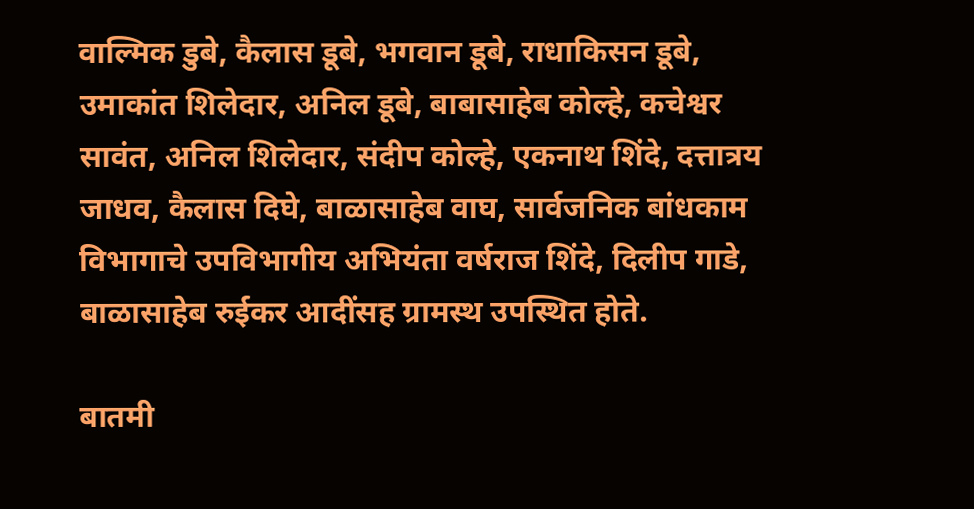वाल्मिक डुबे, कैलास डूबे, भगवान डूबे, राधाकिसन डूबे, उमाकांत शिलेदार, अनिल डूबे, बाबासाहेब कोल्हे, कचेश्वर सावंत, अनिल शिलेदार, संदीप कोल्हे, एकनाथ शिंदे, दत्तात्रय जाधव, कैलास दिघे, बाळासाहेब वाघ, सार्वजनिक बांधकाम विभागाचे उपविभागीय अभियंता वर्षराज शिंदे, दिलीप गाडे, बाळासाहेब रुईकर आदींसह ग्रामस्थ उपस्थित होते.

बातमी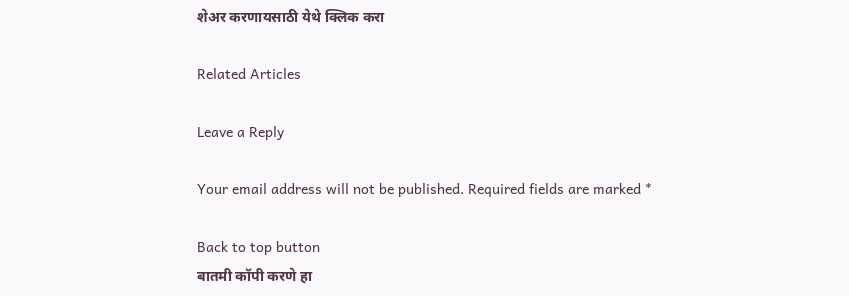शेअर करणायसाठी येथे क्लिक करा

Related Articles

Leave a Reply

Your email address will not be published. Required fields are marked *

Back to top button
बातमी कॉपी करणे हा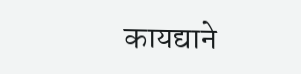कायद्याने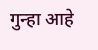गुन्हा आहे